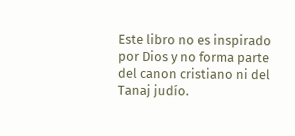Este libro no es inspirado por Dios y no forma parte del canon cristiano ni del Tanaj judío.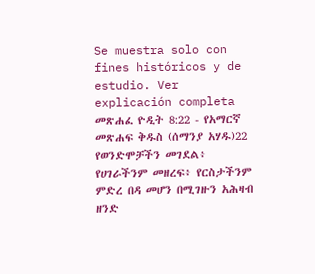Se muestra solo con fines históricos y de estudio. Ver explicación completa መጽሐፈ ዮዲት 8:22 - የአማርኛ መጽሐፍ ቅዱስ (ሰማንያ አሃዱ)22 የወንድሞቻችን መገደል፥ የሀገራችንም መዘረፍ፥ የርስታችንም ምድረ በዳ መሆን በሚገዙን አሕዛብ ዘንድ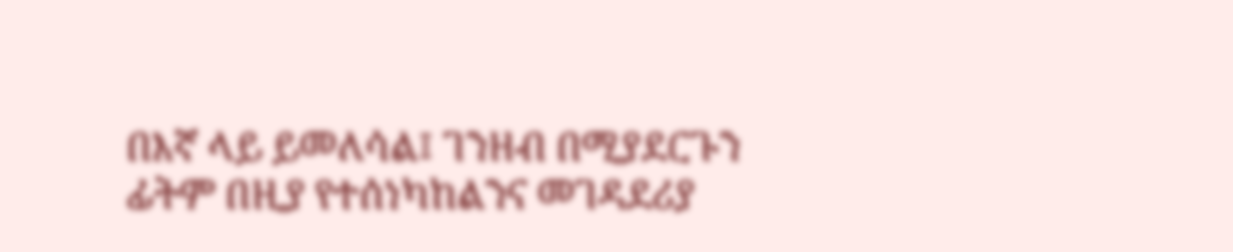በእኛ ላይ ይመለሳል፤ ገንዘብ በሚያደርጉን ፊትም በዚያ የተሰነካከልንና መገዳደሪያ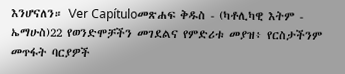እንሆናለን። Ver Capítuloመጽሐፍ ቅዱስ - (ካቶሊካዊ እትም - ኤማሁስ)22 የወንድሞቻችን መገደልና የምድሪቱ መያዝ፥ የርስታችንም መጥፋት ባርያዎች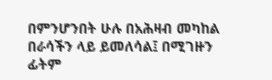በምንሆንበት ሁሉ በአሕዛብ መካከል በራሳችን ላይ ይመለሳል፤ በሚገዙን ፊትም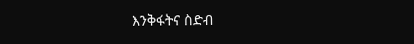እንቅፋትና ስድብ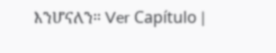እንሆናለን። Ver Capítulo |